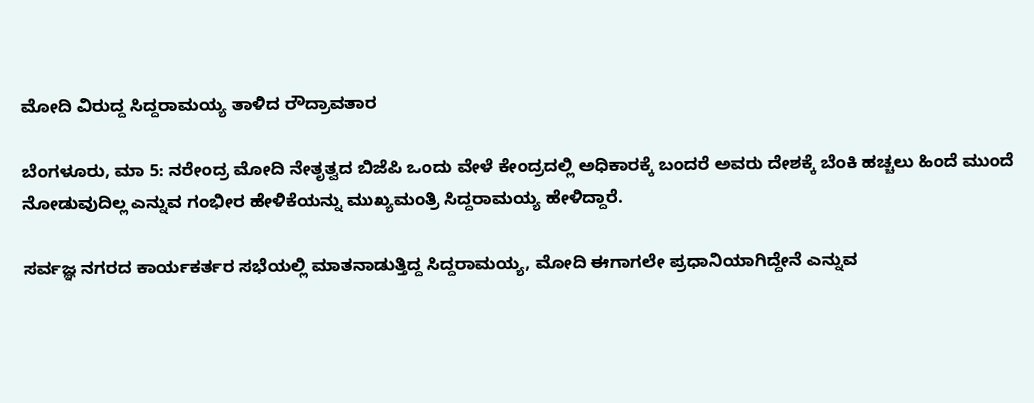ಮೋದಿ ವಿರುದ್ದ ಸಿದ್ದರಾಮಯ್ಯ ತಾಳಿದ ರೌದ್ರಾವತಾರ

ಬೆಂಗಳೂರು, ಮಾ 5: ನರೇಂದ್ರ ಮೋದಿ ನೇತೃತ್ವದ ಬಿಜೆಪಿ ಒಂದು ವೇಳೆ ಕೇಂದ್ರದಲ್ಲಿ ಅಧಿಕಾರಕ್ಕೆ ಬಂದರೆ ಅವರು ದೇಶಕ್ಕೆ ಬೆಂಕಿ ಹಚ್ಚಲು ಹಿಂದೆ ಮುಂದೆ ನೋಡುವುದಿಲ್ಲ ಎನ್ನುವ ಗಂಭೀರ ಹೇಳಿಕೆಯನ್ನು ಮುಖ್ಯಮಂತ್ರಿ ಸಿದ್ದರಾಮಯ್ಯ ಹೇಳಿದ್ದಾರೆ.

ಸರ್ವಜ್ಞ ನಗರದ ಕಾರ್ಯಕರ್ತರ ಸಭೆಯಲ್ಲಿ ಮಾತನಾಡುತ್ತಿದ್ದ ಸಿದ್ದರಾಮಯ್ಯ, ಮೋದಿ ಈಗಾಗಲೇ ಪ್ರಧಾನಿಯಾಗಿದ್ದೇನೆ ಎನ್ನುವ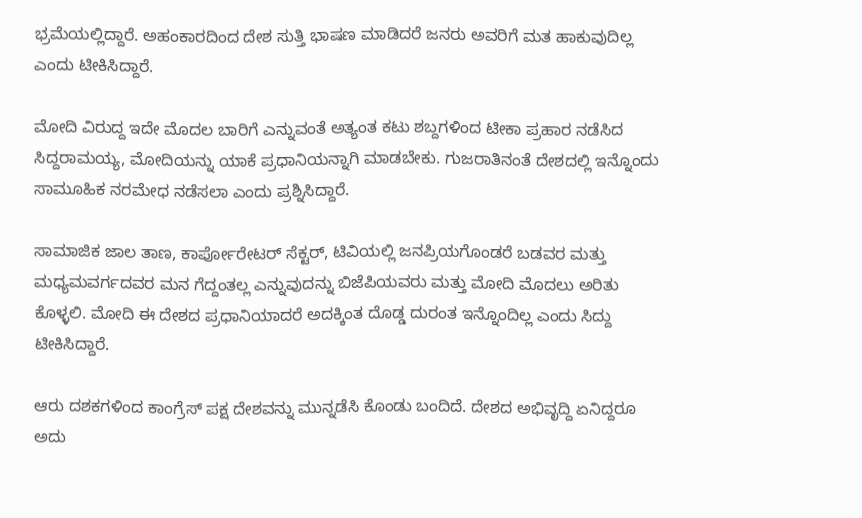ಭ್ರಮೆಯಲ್ಲಿದ್ದಾರೆ. ಅಹಂಕಾರದಿಂದ ದೇಶ ಸುತ್ತಿ ಭಾಷಣ ಮಾಡಿದರೆ ಜನರು ಅವರಿಗೆ ಮತ ಹಾಕುವುದಿಲ್ಲ ಎಂದು ಟೀಕಿಸಿದ್ದಾರೆ.

ಮೋದಿ ವಿರುದ್ದ ಇದೇ ಮೊದಲ ಬಾರಿಗೆ ಎನ್ನುವಂತೆ ಅತ್ಯಂತ ಕಟು ಶಬ್ದಗಳಿಂದ ಟೀಕಾ ಪ್ರಹಾರ ನಡೆಸಿದ ಸಿದ್ದರಾಮಯ್ಯ, ಮೋದಿಯನ್ನು ಯಾಕೆ ಪ್ರಧಾನಿಯನ್ನಾಗಿ ಮಾಡಬೇಕು. ಗುಜರಾತಿನಂತೆ ದೇಶದಲ್ಲಿ ಇನ್ನೊಂದು ಸಾಮೂಹಿಕ ನರಮೇಧ ನಡೆಸಲಾ ಎಂದು ಪ್ರಶ್ನಿಸಿದ್ದಾರೆ.

ಸಾಮಾಜಿಕ ಜಾಲ ತಾಣ, ಕಾರ್ಪೋರೇಟರ್ ಸೆಕ್ಟರ್, ಟಿವಿಯಲ್ಲಿ ಜನಪ್ರಿಯಗೊಂಡರೆ ಬಡವರ ಮತ್ತು ಮಧ್ಯಮವರ್ಗದವರ ಮನ ಗೆದ್ದಂತಲ್ಲ ಎನ್ನುವುದನ್ನು ಬಿಜೆಪಿಯವರು ಮತ್ತು ಮೋದಿ ಮೊದಲು ಅರಿತು ಕೊಳ್ಳಲಿ. ಮೋದಿ ಈ ದೇಶದ ಪ್ರಧಾನಿಯಾದರೆ ಅದಕ್ಕಿಂತ ದೊಡ್ಡ ದುರಂತ ಇನ್ನೊಂದಿಲ್ಲ ಎಂದು ಸಿದ್ದು ಟೀಕಿಸಿದ್ದಾರೆ.

ಆರು ದಶಕಗಳಿಂದ ಕಾಂಗ್ರೆಸ್ ಪಕ್ಷ ದೇಶವನ್ನು ಮುನ್ನಡೆಸಿ ಕೊಂಡು ಬಂದಿದೆ. ದೇಶದ ಅಭಿವೃದ್ದಿ ಏನಿದ್ದರೂ ಅದು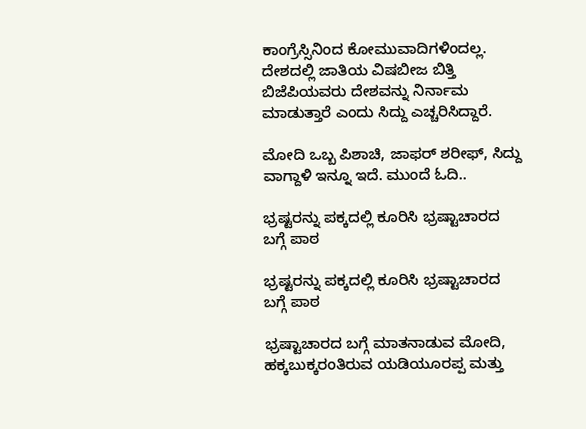ಕಾಂಗ್ರೆಸ್ಸಿನಿಂದ ಕೋಮುವಾದಿಗಳಿಂದಲ್ಲ. ದೇಶದಲ್ಲಿ ಜಾತಿಯ ವಿಷಬೀಜ ಬಿತ್ತಿ ಬಿಜೆಪಿಯವರು ದೇಶವನ್ನು ನಿರ್ನಾಮ ಮಾಡುತ್ತಾರೆ ಎಂದು ಸಿದ್ದು ಎಚ್ಚರಿಸಿದ್ದಾರೆ.

ಮೋದಿ ಒಬ್ಬ ಪಿಶಾಚಿ, ಜಾಫರ್ ಶರೀಫ್, ಸಿದ್ದು ವಾಗ್ದಾಳಿ ಇನ್ನೂ ಇದೆ. ಮುಂದೆ ಓದಿ..

ಭ್ರಷ್ಟರನ್ನು ಪಕ್ಕದಲ್ಲಿ ಕೂರಿಸಿ ಭ್ರಷ್ಟಾಚಾರದ ಬಗ್ಗೆ ಪಾಠ

ಭ್ರಷ್ಟರನ್ನು ಪಕ್ಕದಲ್ಲಿ ಕೂರಿಸಿ ಭ್ರಷ್ಟಾಚಾರದ ಬಗ್ಗೆ ಪಾಠ

ಭ್ರಷ್ಟಾಚಾರದ ಬಗ್ಗೆ ಮಾತನಾಡುವ ಮೋದಿ, ಹಕ್ಕಬುಕ್ಕರಂತಿರುವ ಯಡಿಯೂರಪ್ಪ ಮತ್ತು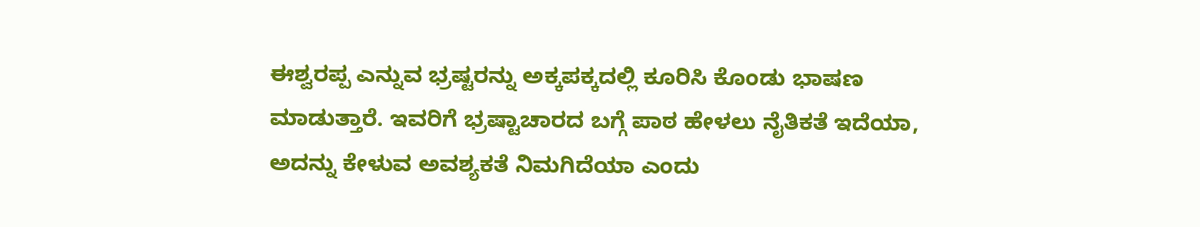ಈಶ್ವರಪ್ಪ ಎನ್ನುವ ಭ್ರಷ್ಟರನ್ನು ಅಕ್ಕಪಕ್ಕದಲ್ಲಿ ಕೂರಿಸಿ ಕೊಂಡು ಭಾಷಣ ಮಾಡುತ್ತಾರೆ. ಇವರಿಗೆ ಭ್ರಷ್ಟಾಚಾರದ ಬಗ್ಗೆ ಪಾಠ ಹೇಳಲು ನೈತಿಕತೆ ಇದೆಯಾ, ಅದನ್ನು ಕೇಳುವ ಅವಶ್ಯಕತೆ ನಿಮಗಿದೆಯಾ ಎಂದು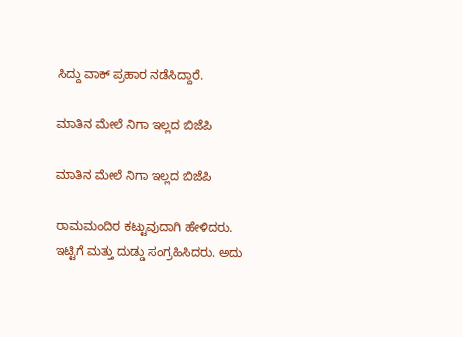ಸಿದ್ದು ವಾಕ್ ಪ್ರಹಾರ ನಡೆಸಿದ್ದಾರೆ.

ಮಾತಿನ ಮೇಲೆ ನಿಗಾ ಇಲ್ಲದ ಬಿಜೆಪಿ

ಮಾತಿನ ಮೇಲೆ ನಿಗಾ ಇಲ್ಲದ ಬಿಜೆಪಿ

ರಾಮಮಂದಿರ ಕಟ್ಟುವುದಾಗಿ ಹೇಳಿದರು. ಇಟ್ಟಿಗೆ ಮತ್ತು ದುಡ್ಡು ಸಂಗ್ರಹಿಸಿದರು. ಅದು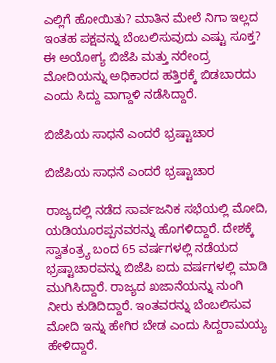ಎಲ್ಲಿಗೆ ಹೋಯಿತು? ಮಾತಿನ ಮೇಲೆ ನಿಗಾ ಇಲ್ಲದ ಇಂತಹ ಪಕ್ಷವನ್ನು ಬೆಂಬಲಿಸುವುದು ಎಷ್ಟು ಸೂಕ್ತ? ಈ ಅಯೋಗ್ಯ ಬಿಜೆಪಿ ಮತ್ತು ನರೇಂದ್ರ ಮೋದಿಯನ್ನು ಅಧಿಕಾರದ ಹತ್ತಿರಕ್ಕೆ ಬಿಡಬಾರದು ಎಂದು ಸಿದ್ದು ವಾಗ್ದಾಳಿ ನಡೆಸಿದ್ದಾರೆ.

ಬಿಜೆಪಿಯ ಸಾಧನೆ ಎಂದರೆ ಭ್ರಷ್ಟಾಚಾರ

ಬಿಜೆಪಿಯ ಸಾಧನೆ ಎಂದರೆ ಭ್ರಷ್ಟಾಚಾರ

ರಾಜ್ಯದಲ್ಲಿ ನಡೆದ ಸಾರ್ವಜನಿಕ ಸಭೆಯಲ್ಲಿ ಮೋದಿ, ಯಡಿಯೂರಪ್ಪನವರನ್ನು ಹೊಗಳಿದ್ದಾರೆ. ದೇಶಕ್ಕೆ ಸ್ವಾತಂತ್ರ್ಯ ಬಂದ 65 ವರ್ಷಗಳಲ್ಲಿ ನಡೆಯದ ಭ್ರಷ್ಟಾಚಾರವನ್ನು ಬಿಜೆಪಿ ಐದು ವರ್ಷಗಳಲ್ಲಿ ಮಾಡಿ ಮುಗಿಸಿದ್ದಾರೆ. ರಾಜ್ಯದ ಖಜಾನೆಯನ್ನು ನುಂಗಿ ನೀರು ಕುಡಿದಿದ್ದಾರೆ. ಇಂತವರನ್ನು ಬೆಂಬಲಿಸುವ ಮೋದಿ ಇನ್ನು ಹೇಗಿರ ಬೇಡ ಎಂದು ಸಿದ್ದರಾಮಯ್ಯ ಹೇಳಿದ್ದಾರೆ.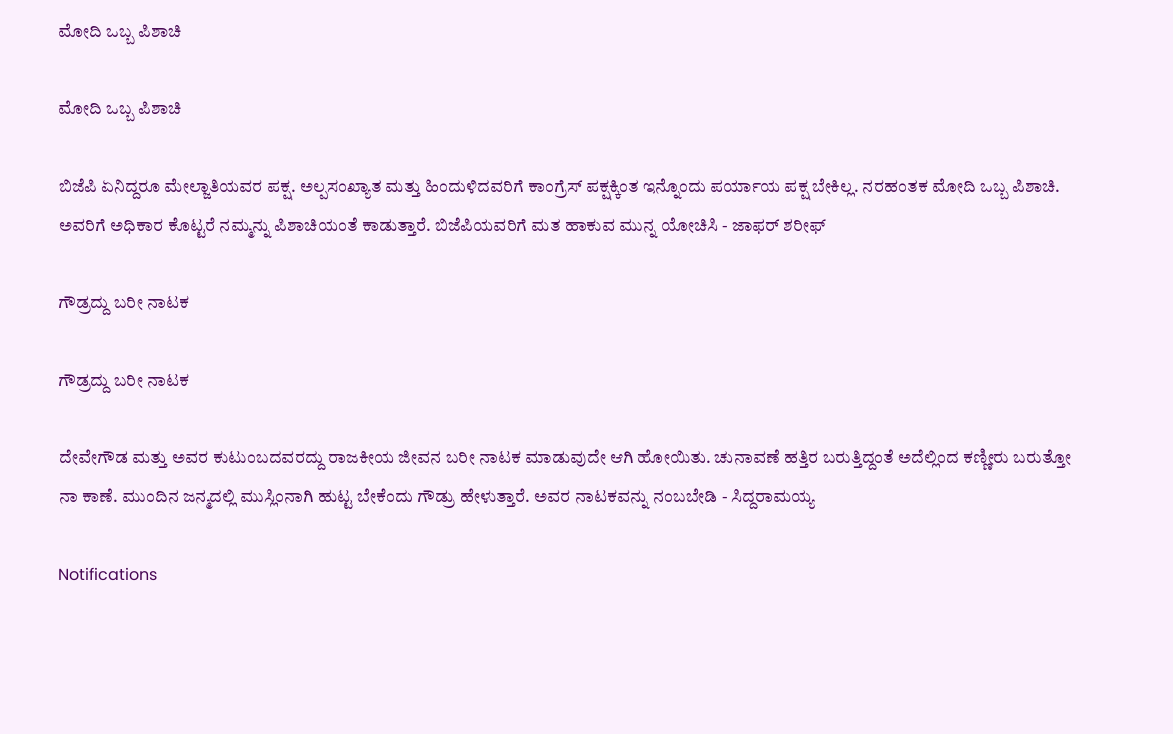ಮೋದಿ ಒಬ್ಬ ಪಿಶಾಚಿ

ಮೋದಿ ಒಬ್ಬ ಪಿಶಾಚಿ

ಬಿಜೆಪಿ ಏನಿದ್ದರೂ ಮೇಲ್ಜಾತಿಯವರ ಪಕ್ಷ. ಅಲ್ಪಸಂಖ್ಯಾತ ಮತ್ತು ಹಿಂದುಳಿದವರಿಗೆ ಕಾಂಗ್ರೆಸ್ ಪಕ್ಷಕ್ಕಿಂತ ಇನ್ನೊಂದು ಪರ್ಯಾಯ ಪಕ್ಷ ಬೇಕಿಲ್ಲ. ನರಹಂತಕ ಮೋದಿ ಒಬ್ಬ ಪಿಶಾಚಿ. ಅವರಿಗೆ ಅಧಿಕಾರ ಕೊಟ್ಟರೆ ನಮ್ಮನ್ನು ಪಿಶಾಚಿಯಂತೆ ಕಾಡುತ್ತಾರೆ. ಬಿಜೆಪಿಯವರಿಗೆ ಮತ ಹಾಕುವ ಮುನ್ನ ಯೋಚಿಸಿ - ಜಾಫರ್ ಶರೀಫ್

ಗೌಡ್ರದ್ದು ಬರೀ ನಾಟಕ

ಗೌಡ್ರದ್ದು ಬರೀ ನಾಟಕ

ದೇವೇಗೌಡ ಮತ್ತು ಅವರ ಕುಟುಂಬದವರದ್ದು ರಾಜಕೀಯ ಜೀವನ ಬರೀ ನಾಟಕ ಮಾಡುವುದೇ ಆಗಿ ಹೋಯಿತು. ಚುನಾವಣೆ ಹತ್ತಿರ ಬರುತ್ತಿದ್ದಂತೆ ಅದೆಲ್ಲಿಂದ ಕಣ್ಣೀರು ಬರುತ್ತೋ ನಾ ಕಾಣೆ. ಮುಂದಿನ ಜನ್ಮದಲ್ಲಿ ಮುಸ್ಲಿಂನಾಗಿ ಹುಟ್ಟ ಬೇಕೆಂದು ಗೌಡ್ರು ಹೇಳುತ್ತಾರೆ. ಅವರ ನಾಟಕವನ್ನು ನಂಬಬೇಡಿ - ಸಿದ್ದರಾಮಯ್ಯ

Notifications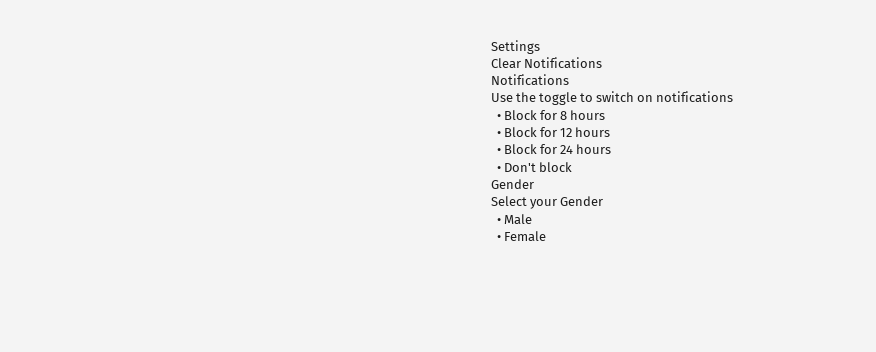Settings
Clear Notifications
Notifications
Use the toggle to switch on notifications
  • Block for 8 hours
  • Block for 12 hours
  • Block for 24 hours
  • Don't block
Gender
Select your Gender
  • Male
  • Female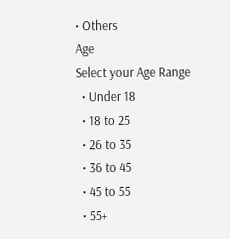• Others
Age
Select your Age Range
  • Under 18
  • 18 to 25
  • 26 to 35
  • 36 to 45
  • 45 to 55
  • 55+